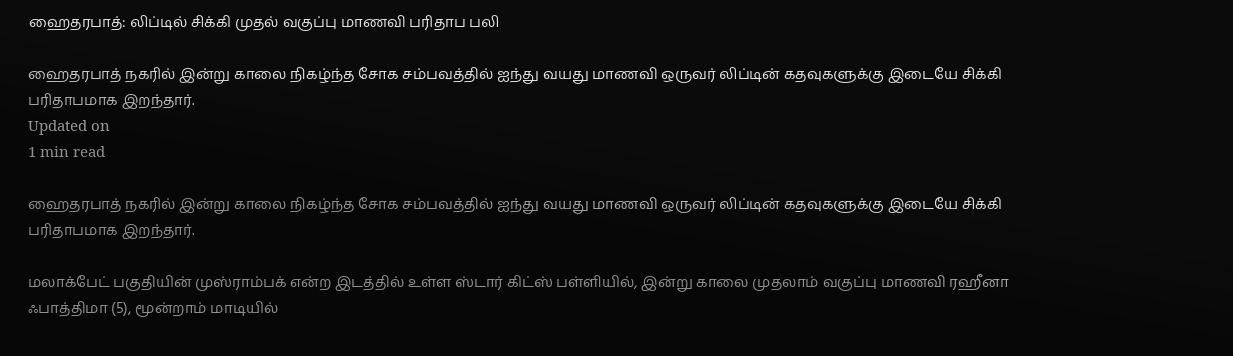ஹைதரபாத்: லிப்டில் சிக்கி முதல் வகுப்பு மாணவி பரிதாப பலி

ஹைதரபாத் நகரில் இன்று காலை நிகழ்ந்த சோக சம்பவத்தில் ஐந்து வயது மாணவி ஒருவர் லிப்டின் கதவுகளுக்கு இடையே சிக்கி பரிதாபமாக இறந்தார்.
Updated on
1 min read

ஹைதரபாத் நகரில் இன்று காலை நிகழ்ந்த சோக சம்பவத்தில் ஐந்து வயது மாணவி ஒருவர் லிப்டின் கதவுகளுக்கு இடையே சிக்கி பரிதாபமாக இறந்தார்.

மலாக்பேட் பகுதியின் முஸ்ராம்பக் என்ற இடத்தில் உள்ள ஸ்டார் கிட்ஸ் பள்ளியில், இன்று காலை முதலாம் வகுப்பு மாணவி ரஹீனா ஃபாத்திமா (5), மூன்றாம் மாடியில்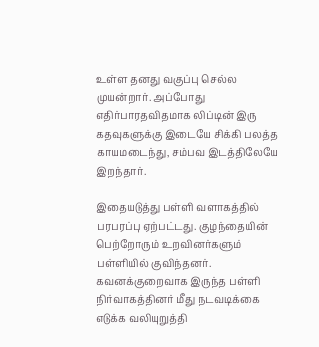உள்ள தனது வகுப்பு செல்ல முயன்றார். அப்போது எதிர்பாரதவிதமாக லிப்டின் இரு கதவுகளுக்கு இடையே சிக்கி பலத்த காயமடைந்து, சம்பவ இடத்திலேயே இறந்தார்.

இதையடுத்து பள்ளி வளாகத்தில் பரபரப்பு ஏற்பட்டது. குழந்தையின் பெற்றோரும் உறவினர்களும் பள்ளியில் குவிந்தனர். கவனக்குறைவாக இருந்த பள்ளி நிர்வாகத்தினர் மீது நடவடிக்கை எடுக்க வலியுறுத்தி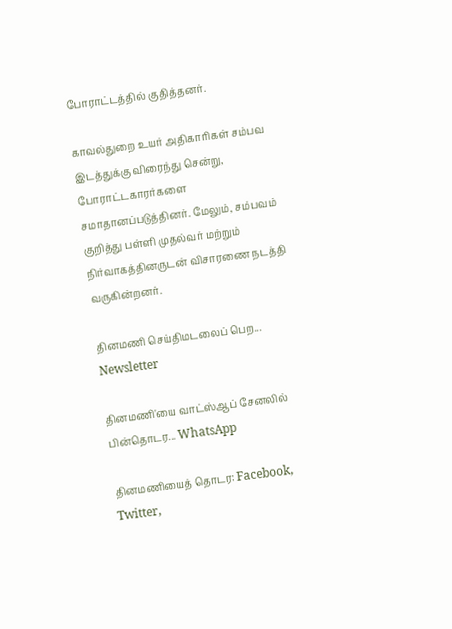போராட்டத்தில் குதித்தனர்.

காவல்துறை உயர் அதிகாரிகள் சம்பவ இடத்துக்கு விரைந்து சென்று, போராட்டகாரர்களை சமாதானப்படுத்தினர். மேலும், சம்பவம் குறித்து பள்ளி முதல்வர் மற்றும் நிர்வாகத்தினருடன் விசாரணை நடத்தி வருகின்றனர்.

தினமணி செய்திமடலைப் பெற... Newsletter

தினமணி'யை வாட்ஸ்ஆப் சேனலில் பின்தொடர... WhatsApp

தினமணியைத் தொடர: Facebook, Twitter,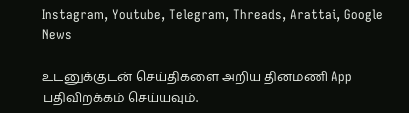Instagram, Youtube, Telegram, Threads, Arattai, Google News

உடனுக்குடன் செய்திகளை அறிய தினமணி App பதிவிறக்கம் செய்யவும்.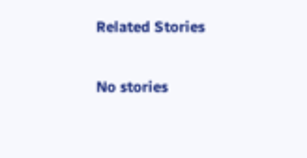Related Stories

No stories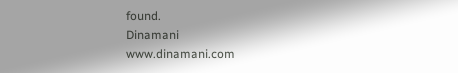found.
Dinamani
www.dinamani.com